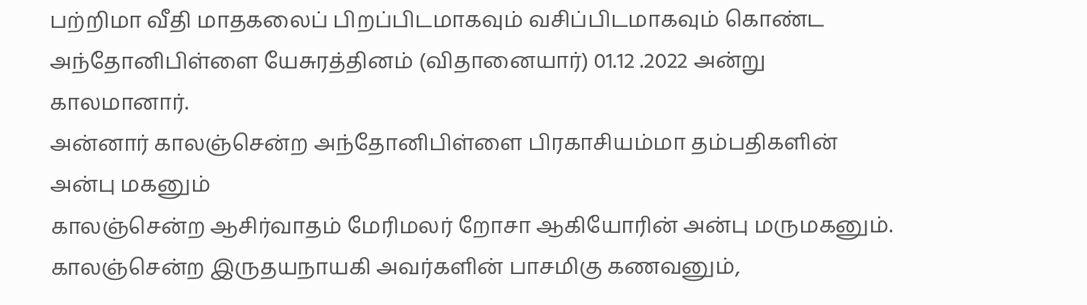பற்றிமா வீதி மாதகலைப் பிறப்பிடமாகவும் வசிப்பிடமாகவும் கொண்ட அந்தோனிபிள்ளை யேசுரத்தினம் (விதானையார்) 01.12 .2022 அன்று காலமானார்.
அன்னார் காலஞ்சென்ற அந்தோனிபிள்ளை பிரகாசியம்மா தம்பதிகளின் அன்பு மகனும்
காலஞ்சென்ற ஆசிர்வாதம் மேரிமலர் றோசா ஆகியோரின் அன்பு மருமகனும்.
காலஞ்சென்ற இருதயநாயகி அவர்களின் பாசமிகு கணவனும்,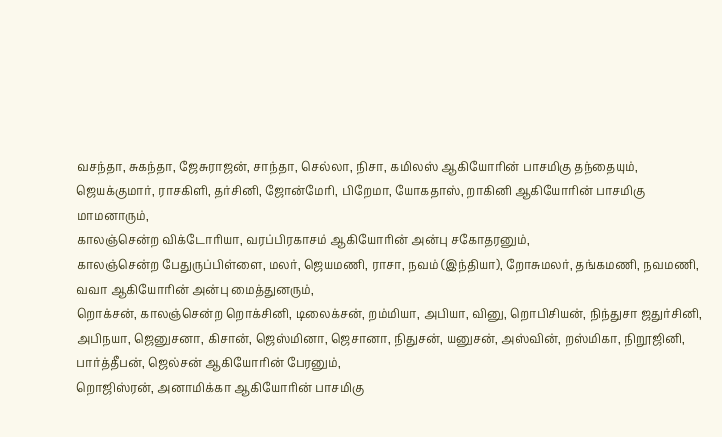வசந்தா, சுகந்தா, ஜேசுராஜன், சாந்தா, செல்லா, நிசா, கமிலஸ் ஆகியோரின் பாசமிகு தந்தையும்,
ஜெயக்குமார், ராசகிளி, தர்சினி, ஜோன்மேரி, பிறேமா, யோகதாஸ், றாகினி ஆகியோரின் பாசமிகு மாமனாரும்,
காலஞ்சென்ற விக்டோரியா, வரப்பிரகாசம் ஆகியோரின் அன்பு சகோதரனும்,
காலஞ்சென்ற பேதுருப்பிள்ளை, மலர், ஜெயமணி, ராசா, நவம் (இந்தியா), றோசுமலர், தங்கமணி, நவமணி, வவா ஆகியோரின் அன்பு மைத்துனரும்,
றொக்சன், காலஞ்சென்ற றொக்சினி, டிலைக்சன், றம்மியா, அபியா, வினு, றொபிசியன், நிந்துசா ஜதுர்சினி, அபிநயா, ஜெனுசனா, கிசான், ஜெஸ்மினா, ஜெசானா, நிதுசன், யனுசன், அஸ்வின், றஸ்மிகா, நிறூஜினி, பார்த்தீபன், ஜெல்சன் ஆகியோரின் பேரனும்,
றொஜிஸ்ரன், அனாமிக்கா ஆகியோரின் பாசமிகு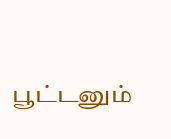பூட்டனும்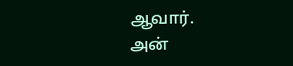ஆவார்.
அன்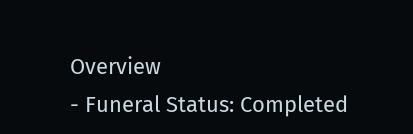Overview
- Funeral Status: Completed